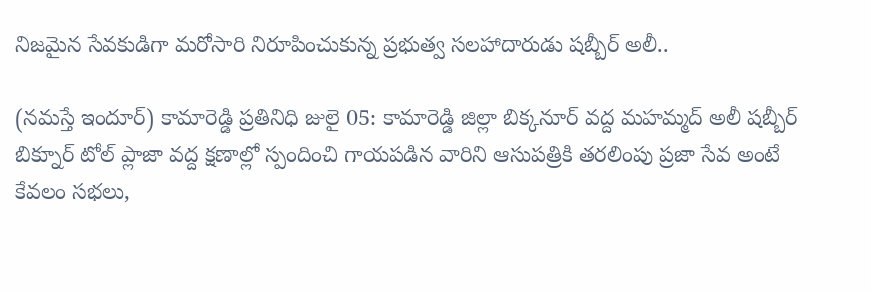నిజమైన సేవకుడిగా మరోసారి నిరూపించుకున్న ప్రభుత్వ సలహాదారుడు షబ్బీర్ అలీ..

(నమస్తే ఇందూర్) కామారెడ్డి ప్రతినిధి జులై 05: కామారెడ్డి జిల్లా బిక్కనూర్ వద్ద మహమ్మద్ అలీ షబ్బీర్ బిక్నూర్ టోల్ ప్లాజా వద్ద క్షణాల్లో స్పందించి గాయపడిన వారిని ఆసుపత్రికి తరలింపు ప్రజా సేవ అంటే కేవలం సభలు,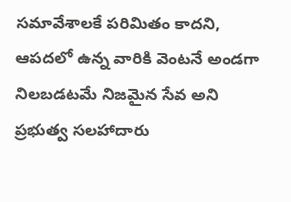సమావేశాలకే పరిమితం కాదని, ఆపదలో ఉన్న వారికి వెంటనే అండగా నిలబడటమే నిజమైన సేవ అని ప్రభుత్వ సలహాదారు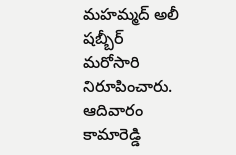మహమ్మద్ అలీ షబ్బీర్ మరోసారి నిరూపించారు. ఆదివారం కామారెడ్డి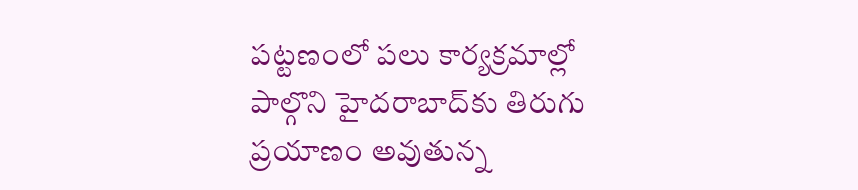పట్టణంలో పలు కార్యక్రమాల్లో పాల్గొని హైదరాబాద్‌కు తిరుగు ప్రయాణం అవుతున్న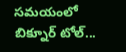సమయంలో బిక్నూర్ టోల్...